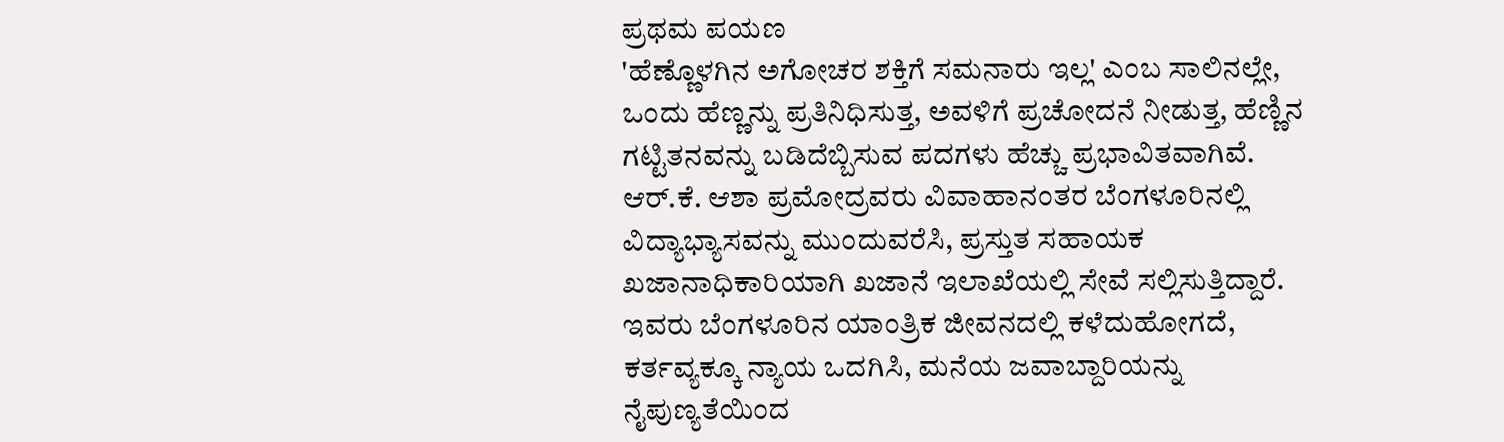ಪ್ರಥಮ ಪಯಣ
'ಹೆಣ್ಣೊಳಗಿನ ಅಗೋಚರ ಶಕ್ತಿಗೆ ಸಮನಾರು ಇಲ್ಲ' ಎಂಬ ಸಾಲಿನಲ್ಲೇ, ಒಂದು ಹೆಣ್ಣನ್ನು ಪ್ರತಿನಿಧಿಸುತ್ತ, ಅವಳಿಗೆ ಪ್ರಚೋದನೆ ನೀಡುತ್ತ, ಹೆಣ್ಣಿನ ಗಟ್ಟಿತನವನ್ನು ಬಡಿದೆಬ್ಬಿಸುವ ಪದಗಳು ಹೆಚ್ಚು ಪ್ರಭಾವಿತವಾಗಿವೆ.
ಆರ್.ಕೆ. ಆಶಾ ಪ್ರಮೋದ್ರವರು ವಿವಾಹಾನಂತರ ಬೆಂಗಳೂರಿನಲ್ಲಿ ವಿದ್ಯಾಭ್ಯಾಸವನ್ನು ಮುಂದುವರೆಸಿ, ಪ್ರಸ್ತುತ ಸಹಾಯಕ ಖಜಾನಾಧಿಕಾರಿಯಾಗಿ ಖಜಾನೆ ಇಲಾಖೆಯಲ್ಲಿ ಸೇವೆ ಸಲ್ಲಿಸುತ್ತಿದ್ದಾರೆ.
ಇವರು ಬೆಂಗಳೂರಿನ ಯಾಂತ್ರಿಕ ಜೀವನದಲ್ಲಿ ಕಳೆದುಹೋಗದೆ, ಕರ್ತವ್ಯಕ್ಕೂ ನ್ಯಾಯ ಒದಗಿಸಿ, ಮನೆಯ ಜವಾಬ್ದಾರಿಯನ್ನು ನೈಪುಣ್ಯತೆಯಿಂದ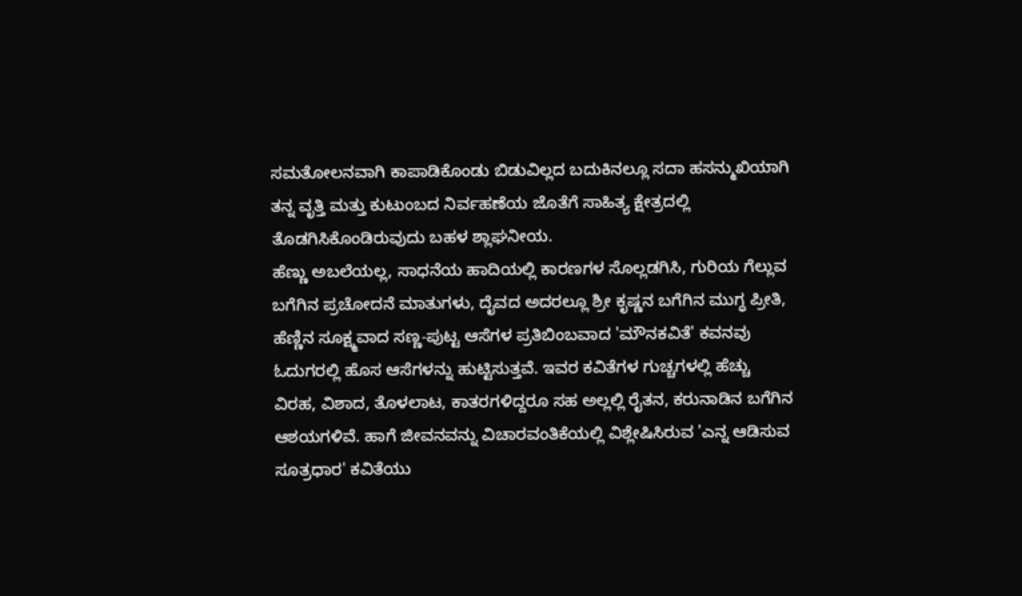ಸಮತೋಲನವಾಗಿ ಕಾಪಾಡಿಕೊಂಡು ಬಿಡುವಿಲ್ಲದ ಬದುಕಿನಲ್ಲೂ ಸದಾ ಹಸನ್ಮುಖಿಯಾಗಿ ತನ್ನ ವೃತ್ತಿ ಮತ್ತು ಕುಟುಂಬದ ನಿರ್ವಹಣೆಯ ಜೊತೆಗೆ ಸಾಹಿತ್ಯ ಕ್ಷೇತ್ರದಲ್ಲಿ ತೊಡಗಿಸಿಕೊಂಡಿರುವುದು ಬಹಳ ಶ್ಲಾಘನೀಯ.
ಹೆಣ್ಣು ಅಬಲೆಯಲ್ಲ, ಸಾಧನೆಯ ಹಾದಿಯಲ್ಲಿ ಕಾರಣಗಳ ಸೊಲ್ಲಡಗಿಸಿ, ಗುರಿಯ ಗೆಲ್ಲುವ ಬಗೆಗಿನ ಪ್ರಚೋದನೆ ಮಾತುಗಳು, ದೈವದ ಅದರಲ್ಲೂ ಶ್ರೀ ಕೃಷ್ಣನ ಬಗೆಗಿನ ಮುಗ್ಧ ಪ್ರೀತಿ, ಹೆಣ್ಣಿನ ಸೂಕ್ಷ್ಮವಾದ ಸಣ್ಣ-ಪುಟ್ಟ ಆಸೆಗಳ ಪ್ರತಿಬಿಂಬವಾದ 'ಮೌನಕವಿತೆ' ಕವನವು ಓದುಗರಲ್ಲಿ ಹೊಸ ಆಸೆಗಳನ್ನು ಹುಟ್ಟಿಸುತ್ತವೆ. ಇವರ ಕವಿತೆಗಳ ಗುಚ್ಚಗಳಲ್ಲಿ ಹೆಚ್ಚು ವಿರಹ, ವಿಶಾದ, ತೊಳಲಾಟ, ಕಾತರಗಳಿದ್ದರೂ ಸಹ ಅಲ್ಲಲ್ಲಿ ರೈತನ, ಕರುನಾಡಿನ ಬಗೆಗಿನ ಆಶಯಗಳಿವೆ. ಹಾಗೆ ಜೀವನವನ್ನು ವಿಚಾರವಂತಿಕೆಯಲ್ಲಿ ವಿಶ್ಲೇಷಿಸಿರುವ 'ಎನ್ನ ಆಡಿಸುವ ಸೂತ್ರಧಾರ' ಕವಿತೆಯು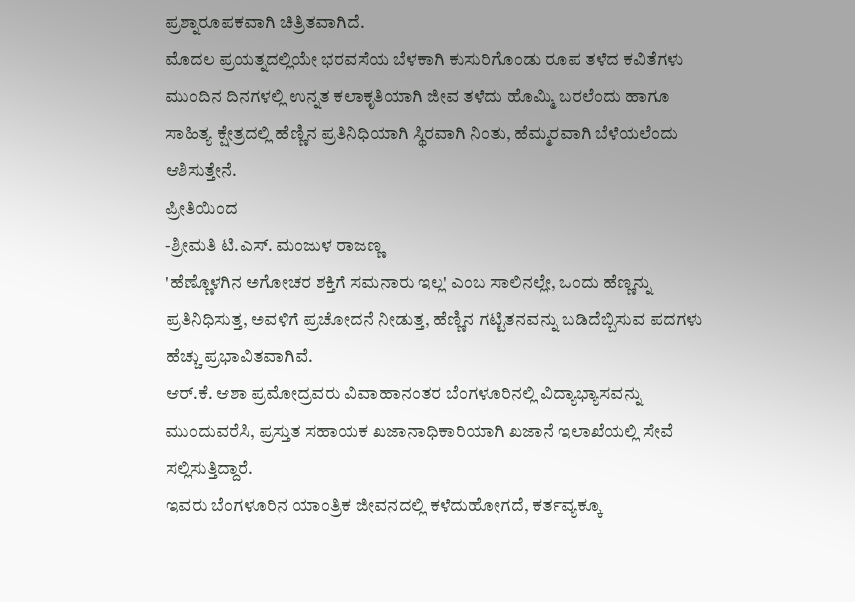ಪ್ರಶ್ನಾರೂಪಕವಾಗಿ ಚಿತ್ರಿತವಾಗಿದೆ.
ಮೊದಲ ಪ್ರಯತ್ನದಲ್ಲಿಯೇ ಭರವಸೆಯ ಬೆಳಕಾಗಿ ಕುಸುರಿಗೊಂಡು ರೂಪ ತಳೆದ ಕವಿತೆಗಳು ಮುಂದಿನ ದಿನಗಳಲ್ಲಿ ಉನ್ನತ ಕಲಾಕೃತಿಯಾಗಿ ಜೀವ ತಳೆದು ಹೊಮ್ಮಿ ಬರಲೆಂದು ಹಾಗೂ ಸಾಹಿತ್ಯ ಕ್ಷೇತ್ರದಲ್ಲಿ ಹೆಣ್ಣಿನ ಪ್ರತಿನಿಧಿಯಾಗಿ ಸ್ಥಿರವಾಗಿ ನಿಂತು, ಹೆಮ್ಮರವಾಗಿ ಬೆಳೆಯಲೆಂದು ಆಶಿಸುತ್ತೇನೆ.
ಪ್ರೀತಿಯಿಂದ
-ಶ್ರೀಮತಿ ಟಿ.ಎಸ್. ಮಂಜುಳ ರಾಜಣ್ಣ
'ಹೆಣ್ಣೊಳಗಿನ ಅಗೋಚರ ಶಕ್ತಿಗೆ ಸಮನಾರು ಇಲ್ಲ' ಎಂಬ ಸಾಲಿನಲ್ಲೇ, ಒಂದು ಹೆಣ್ಣನ್ನು ಪ್ರತಿನಿಧಿಸುತ್ತ, ಅವಳಿಗೆ ಪ್ರಚೋದನೆ ನೀಡುತ್ತ, ಹೆಣ್ಣಿನ ಗಟ್ಟಿತನವನ್ನು ಬಡಿದೆಬ್ಬಿಸುವ ಪದಗಳು ಹೆಚ್ಚು ಪ್ರಭಾವಿತವಾಗಿವೆ.
ಆರ್.ಕೆ. ಆಶಾ ಪ್ರಮೋದ್ರವರು ವಿವಾಹಾನಂತರ ಬೆಂಗಳೂರಿನಲ್ಲಿ ವಿದ್ಯಾಭ್ಯಾಸವನ್ನು ಮುಂದುವರೆಸಿ, ಪ್ರಸ್ತುತ ಸಹಾಯಕ ಖಜಾನಾಧಿಕಾರಿಯಾಗಿ ಖಜಾನೆ ಇಲಾಖೆಯಲ್ಲಿ ಸೇವೆ ಸಲ್ಲಿಸುತ್ತಿದ್ದಾರೆ.
ಇವರು ಬೆಂಗಳೂರಿನ ಯಾಂತ್ರಿಕ ಜೀವನದಲ್ಲಿ ಕಳೆದುಹೋಗದೆ, ಕರ್ತವ್ಯಕ್ಕೂ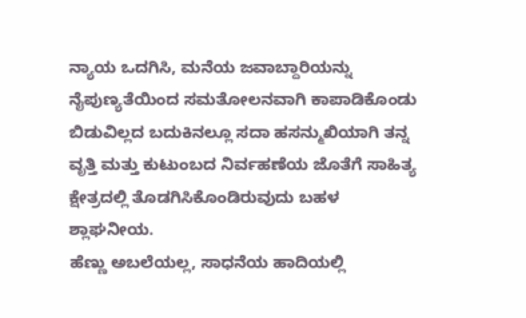ನ್ಯಾಯ ಒದಗಿಸಿ, ಮನೆಯ ಜವಾಬ್ದಾರಿಯನ್ನು ನೈಪುಣ್ಯತೆಯಿಂದ ಸಮತೋಲನವಾಗಿ ಕಾಪಾಡಿಕೊಂಡು ಬಿಡುವಿಲ್ಲದ ಬದುಕಿನಲ್ಲೂ ಸದಾ ಹಸನ್ಮುಖಿಯಾಗಿ ತನ್ನ ವೃತ್ತಿ ಮತ್ತು ಕುಟುಂಬದ ನಿರ್ವಹಣೆಯ ಜೊತೆಗೆ ಸಾಹಿತ್ಯ ಕ್ಷೇತ್ರದಲ್ಲಿ ತೊಡಗಿಸಿಕೊಂಡಿರುವುದು ಬಹಳ ಶ್ಲಾಘನೀಯ.
ಹೆಣ್ಣು ಅಬಲೆಯಲ್ಲ, ಸಾಧನೆಯ ಹಾದಿಯಲ್ಲಿ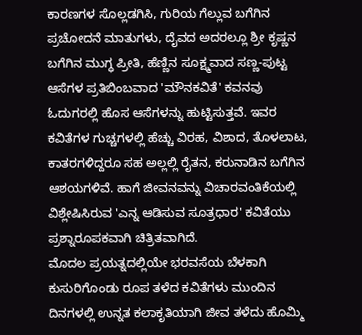ಕಾರಣಗಳ ಸೊಲ್ಲಡಗಿಸಿ, ಗುರಿಯ ಗೆಲ್ಲುವ ಬಗೆಗಿನ ಪ್ರಚೋದನೆ ಮಾತುಗಳು, ದೈವದ ಅದರಲ್ಲೂ ಶ್ರೀ ಕೃಷ್ಣನ ಬಗೆಗಿನ ಮುಗ್ಧ ಪ್ರೀತಿ, ಹೆಣ್ಣಿನ ಸೂಕ್ಷ್ಮವಾದ ಸಣ್ಣ-ಪುಟ್ಟ ಆಸೆಗಳ ಪ್ರತಿಬಿಂಬವಾದ 'ಮೌನಕವಿತೆ' ಕವನವು ಓದುಗರಲ್ಲಿ ಹೊಸ ಆಸೆಗಳನ್ನು ಹುಟ್ಟಿಸುತ್ತವೆ. ಇವರ ಕವಿತೆಗಳ ಗುಚ್ಚಗಳಲ್ಲಿ ಹೆಚ್ಚು ವಿರಹ, ವಿಶಾದ, ತೊಳಲಾಟ, ಕಾತರಗಳಿದ್ದರೂ ಸಹ ಅಲ್ಲಲ್ಲಿ ರೈತನ, ಕರುನಾಡಿನ ಬಗೆಗಿನ ಆಶಯಗಳಿವೆ. ಹಾಗೆ ಜೀವನವನ್ನು ವಿಚಾರವಂತಿಕೆಯಲ್ಲಿ ವಿಶ್ಲೇಷಿಸಿರುವ 'ಎನ್ನ ಆಡಿಸುವ ಸೂತ್ರಧಾರ' ಕವಿತೆಯು ಪ್ರಶ್ನಾರೂಪಕವಾಗಿ ಚಿತ್ರಿತವಾಗಿದೆ.
ಮೊದಲ ಪ್ರಯತ್ನದಲ್ಲಿಯೇ ಭರವಸೆಯ ಬೆಳಕಾಗಿ ಕುಸುರಿಗೊಂಡು ರೂಪ ತಳೆದ ಕವಿತೆಗಳು ಮುಂದಿನ ದಿನಗಳಲ್ಲಿ ಉನ್ನತ ಕಲಾಕೃತಿಯಾಗಿ ಜೀವ ತಳೆದು ಹೊಮ್ಮಿ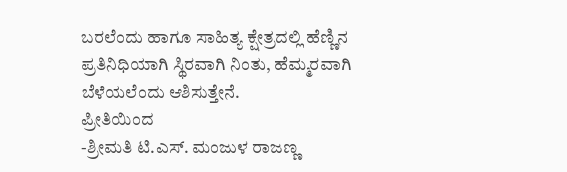ಬರಲೆಂದು ಹಾಗೂ ಸಾಹಿತ್ಯ ಕ್ಷೇತ್ರದಲ್ಲಿ ಹೆಣ್ಣಿನ ಪ್ರತಿನಿಧಿಯಾಗಿ ಸ್ಥಿರವಾಗಿ ನಿಂತು, ಹೆಮ್ಮರವಾಗಿ ಬೆಳೆಯಲೆಂದು ಆಶಿಸುತ್ತೇನೆ.
ಪ್ರೀತಿಯಿಂದ
-ಶ್ರೀಮತಿ ಟಿ.ಎಸ್. ಮಂಜುಳ ರಾಜಣ್ಣ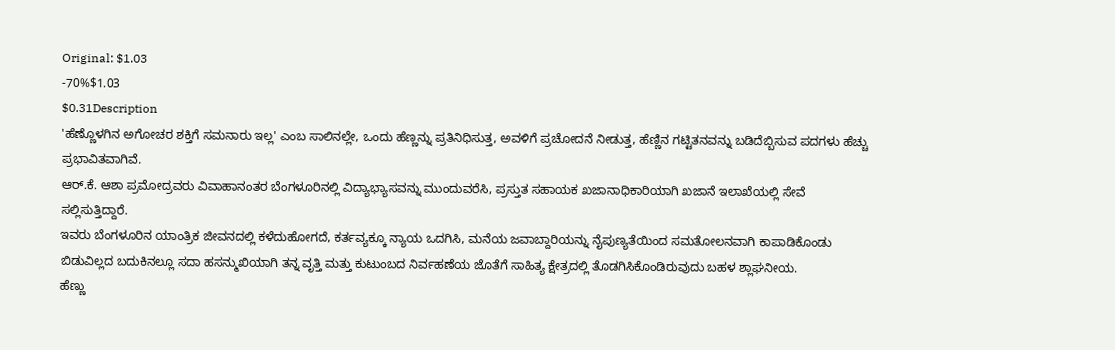Original: $1.03
-70%$1.03
$0.31Description
'ಹೆಣ್ಣೊಳಗಿನ ಅಗೋಚರ ಶಕ್ತಿಗೆ ಸಮನಾರು ಇಲ್ಲ' ಎಂಬ ಸಾಲಿನಲ್ಲೇ, ಒಂದು ಹೆಣ್ಣನ್ನು ಪ್ರತಿನಿಧಿಸುತ್ತ, ಅವಳಿಗೆ ಪ್ರಚೋದನೆ ನೀಡುತ್ತ, ಹೆಣ್ಣಿನ ಗಟ್ಟಿತನವನ್ನು ಬಡಿದೆಬ್ಬಿಸುವ ಪದಗಳು ಹೆಚ್ಚು ಪ್ರಭಾವಿತವಾಗಿವೆ.
ಆರ್.ಕೆ. ಆಶಾ ಪ್ರಮೋದ್ರವರು ವಿವಾಹಾನಂತರ ಬೆಂಗಳೂರಿನಲ್ಲಿ ವಿದ್ಯಾಭ್ಯಾಸವನ್ನು ಮುಂದುವರೆಸಿ, ಪ್ರಸ್ತುತ ಸಹಾಯಕ ಖಜಾನಾಧಿಕಾರಿಯಾಗಿ ಖಜಾನೆ ಇಲಾಖೆಯಲ್ಲಿ ಸೇವೆ ಸಲ್ಲಿಸುತ್ತಿದ್ದಾರೆ.
ಇವರು ಬೆಂಗಳೂರಿನ ಯಾಂತ್ರಿಕ ಜೀವನದಲ್ಲಿ ಕಳೆದುಹೋಗದೆ, ಕರ್ತವ್ಯಕ್ಕೂ ನ್ಯಾಯ ಒದಗಿಸಿ, ಮನೆಯ ಜವಾಬ್ದಾರಿಯನ್ನು ನೈಪುಣ್ಯತೆಯಿಂದ ಸಮತೋಲನವಾಗಿ ಕಾಪಾಡಿಕೊಂಡು ಬಿಡುವಿಲ್ಲದ ಬದುಕಿನಲ್ಲೂ ಸದಾ ಹಸನ್ಮುಖಿಯಾಗಿ ತನ್ನ ವೃತ್ತಿ ಮತ್ತು ಕುಟುಂಬದ ನಿರ್ವಹಣೆಯ ಜೊತೆಗೆ ಸಾಹಿತ್ಯ ಕ್ಷೇತ್ರದಲ್ಲಿ ತೊಡಗಿಸಿಕೊಂಡಿರುವುದು ಬಹಳ ಶ್ಲಾಘನೀಯ.
ಹೆಣ್ಣು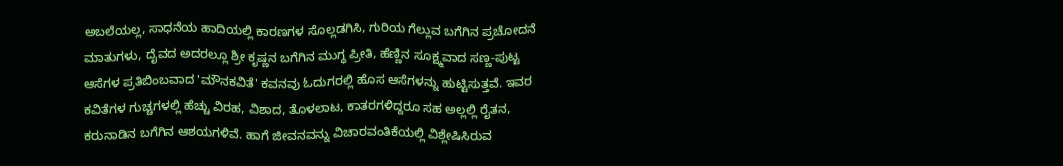ಅಬಲೆಯಲ್ಲ, ಸಾಧನೆಯ ಹಾದಿಯಲ್ಲಿ ಕಾರಣಗಳ ಸೊಲ್ಲಡಗಿಸಿ, ಗುರಿಯ ಗೆಲ್ಲುವ ಬಗೆಗಿನ ಪ್ರಚೋದನೆ ಮಾತುಗಳು, ದೈವದ ಅದರಲ್ಲೂ ಶ್ರೀ ಕೃಷ್ಣನ ಬಗೆಗಿನ ಮುಗ್ಧ ಪ್ರೀತಿ, ಹೆಣ್ಣಿನ ಸೂಕ್ಷ್ಮವಾದ ಸಣ್ಣ-ಪುಟ್ಟ ಆಸೆಗಳ ಪ್ರತಿಬಿಂಬವಾದ 'ಮೌನಕವಿತೆ' ಕವನವು ಓದುಗರಲ್ಲಿ ಹೊಸ ಆಸೆಗಳನ್ನು ಹುಟ್ಟಿಸುತ್ತವೆ. ಇವರ ಕವಿತೆಗಳ ಗುಚ್ಚಗಳಲ್ಲಿ ಹೆಚ್ಚು ವಿರಹ, ವಿಶಾದ, ತೊಳಲಾಟ, ಕಾತರಗಳಿದ್ದರೂ ಸಹ ಅಲ್ಲಲ್ಲಿ ರೈತನ, ಕರುನಾಡಿನ ಬಗೆಗಿನ ಆಶಯಗಳಿವೆ. ಹಾಗೆ ಜೀವನವನ್ನು ವಿಚಾರವಂತಿಕೆಯಲ್ಲಿ ವಿಶ್ಲೇಷಿಸಿರುವ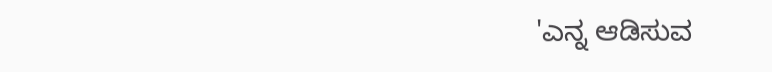'ಎನ್ನ ಆಡಿಸುವ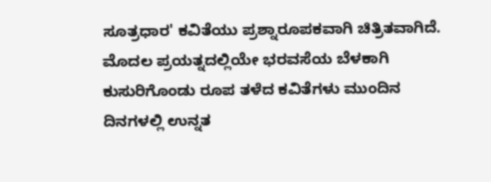ಸೂತ್ರಧಾರ' ಕವಿತೆಯು ಪ್ರಶ್ನಾರೂಪಕವಾಗಿ ಚಿತ್ರಿತವಾಗಿದೆ.
ಮೊದಲ ಪ್ರಯತ್ನದಲ್ಲಿಯೇ ಭರವಸೆಯ ಬೆಳಕಾಗಿ ಕುಸುರಿಗೊಂಡು ರೂಪ ತಳೆದ ಕವಿತೆಗಳು ಮುಂದಿನ ದಿನಗಳಲ್ಲಿ ಉನ್ನತ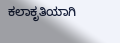ಕಲಾಕೃತಿಯಾಗಿ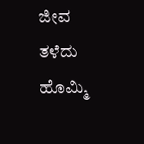ಜೀವ ತಳೆದು ಹೊಮ್ಮಿ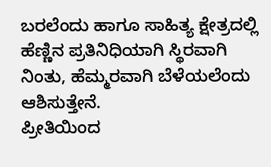ಬರಲೆಂದು ಹಾಗೂ ಸಾಹಿತ್ಯ ಕ್ಷೇತ್ರದಲ್ಲಿ ಹೆಣ್ಣಿನ ಪ್ರತಿನಿಧಿಯಾಗಿ ಸ್ಥಿರವಾಗಿ ನಿಂತು, ಹೆಮ್ಮರವಾಗಿ ಬೆಳೆಯಲೆಂದು ಆಶಿಸುತ್ತೇನೆ.
ಪ್ರೀತಿಯಿಂದ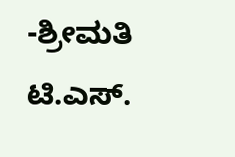-ಶ್ರೀಮತಿ ಟಿ.ಎಸ್.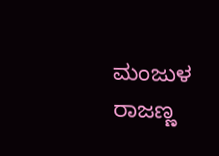ಮಂಜುಳ ರಾಜಣ್ಣ